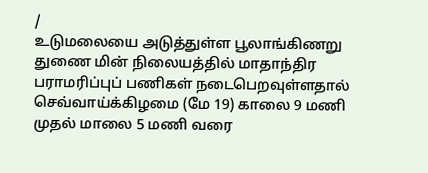/
உடுமலையை அடுத்துள்ள பூலாங்கிணறு துணை மின் நிலையத்தில் மாதாந்திர பராமரிப்புப் பணிகள் நடைபெறவுள்ளதால் செவ்வாய்க்கிழமை (மே 19) காலை 9 மணி முதல் மாலை 5 மணி வரை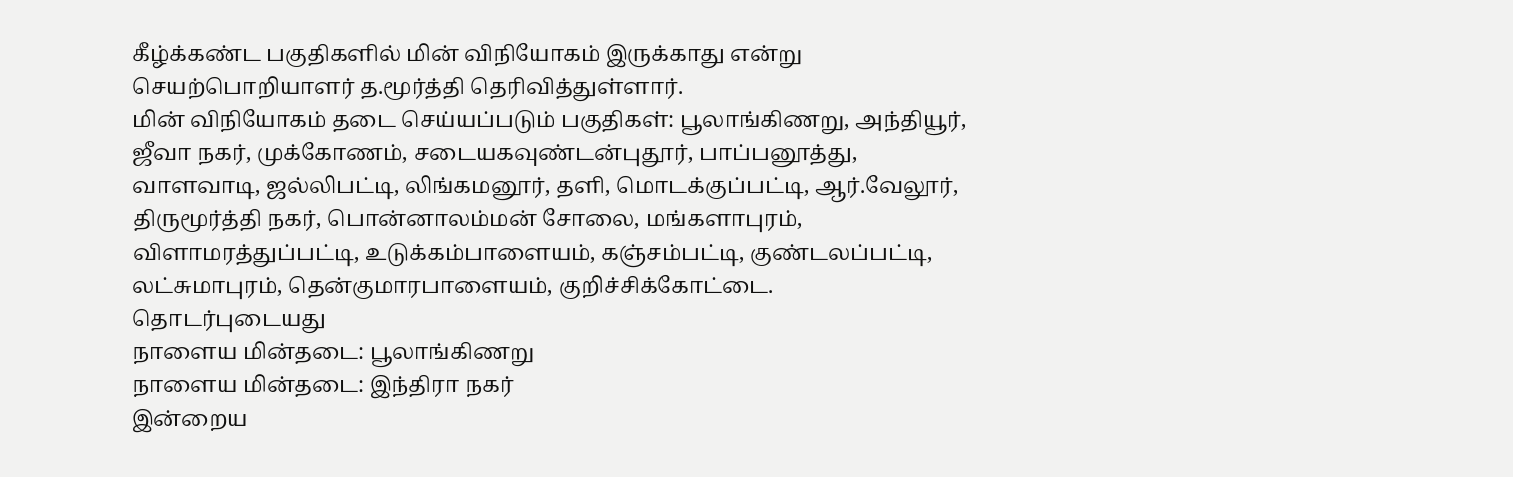கீழ்க்கண்ட பகுதிகளில் மின் விநியோகம் இருக்காது என்று செயற்பொறியாளர் த.மூர்த்தி தெரிவித்துள்ளார்.
மின் விநியோகம் தடை செய்யப்படும் பகுதிகள்: பூலாங்கிணறு, அந்தியூர், ஜீவா நகர், முக்கோணம், சடையகவுண்டன்புதூர், பாப்பனூத்து, வாளவாடி, ஜல்லிபட்டி, லிங்கமனூர், தளி, மொடக்குப்பட்டி, ஆர்.வேலூர், திருமூர்த்தி நகர், பொன்னாலம்மன் சோலை, மங்களாபுரம்,
விளாமரத்துப்பட்டி, உடுக்கம்பாளையம், கஞ்சம்பட்டி, குண்டலப்பட்டி, லட்சுமாபுரம், தென்குமாரபாளையம், குறிச்சிக்கோட்டை.
தொடர்புடையது
நாளைய மின்தடை: பூலாங்கிணறு
நாளைய மின்தடை: இந்திரா நகர்
இன்றைய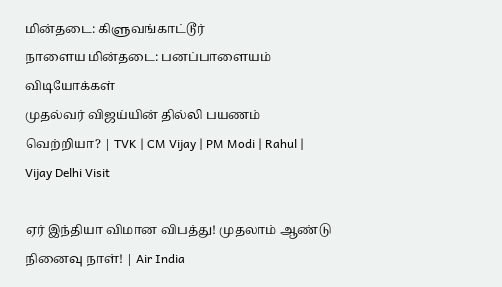மின்தடை: கிளுவங்காட்டூர்
நாளைய மின்தடை: பனப்பாளையம்
விடியோக்கள்
முதல்வர் விஜய்யின் தில்லி பயணம் வெற்றியா? | TVK | CM Vijay | PM Modi | Rahul | Vijay Delhi Visit

ஏர் இந்தியா விமான விபத்து! முதலாம் ஆண்டு நினைவு நாள்! | Air India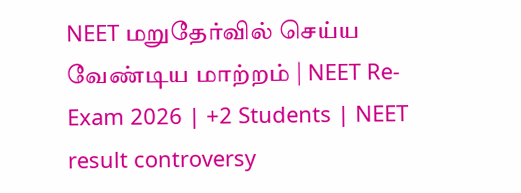NEET மறுதேர்வில் செய்ய வேண்டிய மாற்றம் | NEET Re-Exam 2026 | +2 Students | NEET result controversy